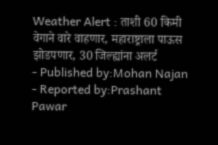Weather Alert : ताशी 60 किमी वेगाने वारे वाहणार, महाराष्ट्राला पाऊस झोडपणार, 30 जिल्ह्यांना अलर्ट
- Published by:Mohan Najan
- Reported by:Prashant Pawar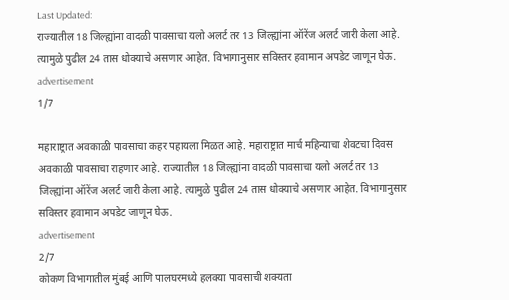Last Updated:
राज्यातील 18 जिल्ह्यांना वादळी पावसाचा यलो अलर्ट तर 13 जिल्ह्यांना ऑरेंज अलर्ट जारी केला आहे. त्यामुळे पुढील 24 तास धोक्याचे असणार आहेत. विभागानुसार सविस्तर हवामान अपडेट जाणून घेऊ.
advertisement
1/7

महाराष्ट्रात अवकाळी पावसाचा कहर पहायला मिळत आहे. महाराष्ट्रात मार्च महिन्याचा शेवटचा दिवस अवकाळी पावसाचा राहणार आहे. राज्यातील 18 जिल्ह्यांना वादळी पावसाचा यलो अलर्ट तर 13 जिल्ह्यांना ऑरेंज अलर्ट जारी केला आहे. त्यामुळे पुढील 24 तास धोक्याचे असणार आहेत. विभागानुसार सविस्तर हवामान अपडेट जाणून घेऊ.
advertisement
2/7
कोकण विभागातील मुंबई आणि पालघरमध्ये हलक्या पावसाची शक्यता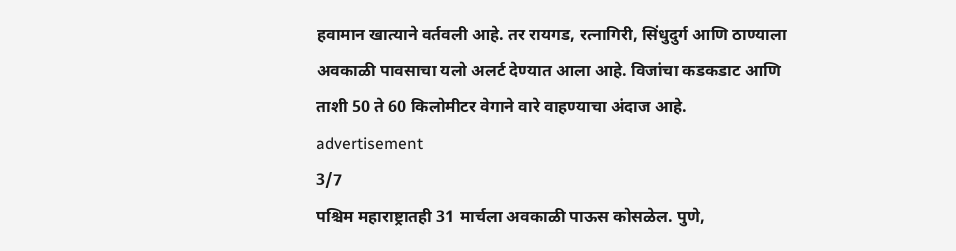हवामान खात्याने वर्तवली आहे. तर रायगड, रत्नागिरी, सिंधुदुर्ग आणि ठाण्याला अवकाळी पावसाचा यलो अलर्ट देण्यात आला आहे. विजांचा कडकडाट आणि ताशी 50 ते 60 किलोमीटर वेगाने वारे वाहण्याचा अंदाज आहे.
advertisement
3/7
पश्चिम महाराष्ट्रातही 31 मार्चला अवकाळी पाऊस कोसळेल. पुणे,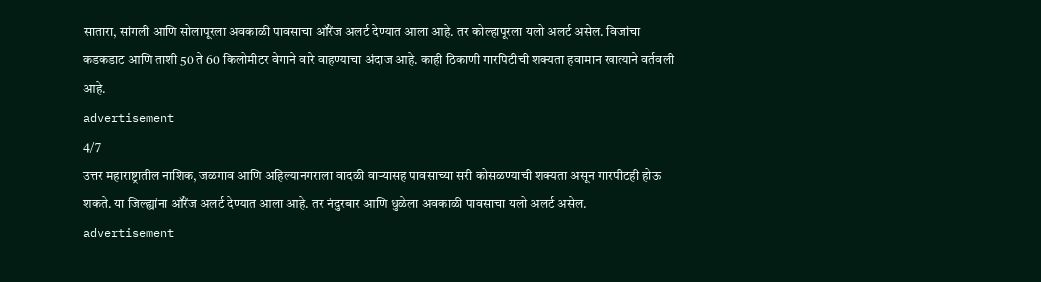सातारा, सांगली आणि सोलापूरला अवकाळी पावसाचा ऑरेंज अलर्ट देण्यात आला आहे. तर कोल्हापूरला यलो अलर्ट असेल. विजांचा कडकडाट आणि ताशी 50 ते 60 किलोमीटर वेगाने वारे वाहण्याचा अंदाज आहे. काही ठिकाणी गारपिटीची शक्यता हवामान खात्याने वर्तवली आहे.
advertisement
4/7
उत्तर महाराष्ट्रातील नाशिक, जळगाव आणि अहिल्यानगराला वादळी वाऱ्यासह पावसाच्या सरी कोसळण्याची शक्यता असून गारपीटही होऊ शकते. या जिल्ह्यांना ऑरेंज अलर्ट देण्यात आला आहे. तर नंदुरबार आणि धुळेला अवकाळी पावसाचा यलो अलर्ट असेल.
advertisement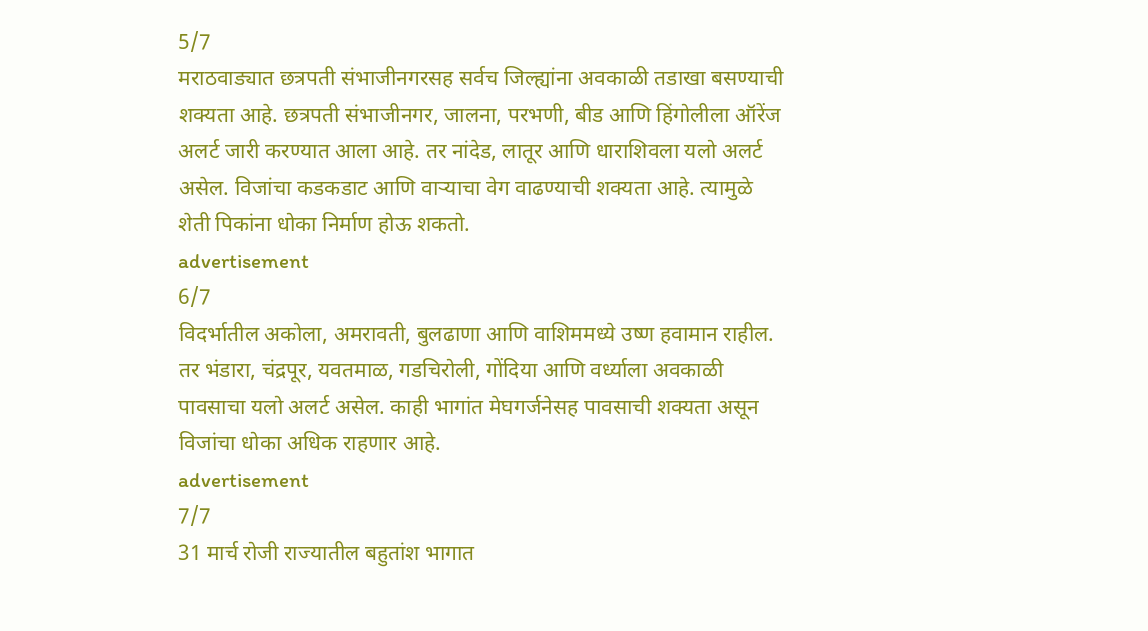5/7
मराठवाड्यात छत्रपती संभाजीनगरसह सर्वच जिल्ह्यांना अवकाळी तडाखा बसण्याची शक्यता आहे. छत्रपती संभाजीनगर, जालना, परभणी, बीड आणि हिंगोलीला ऑरेंज अलर्ट जारी करण्यात आला आहे. तर नांदेड, लातूर आणि धाराशिवला यलो अलर्ट असेल. विजांचा कडकडाट आणि वाऱ्याचा वेग वाढण्याची शक्यता आहे. त्यामुळे शेती पिकांना धोका निर्माण होऊ शकतो.
advertisement
6/7
विदर्भातील अकोला, अमरावती, बुलढाणा आणि वाशिममध्ये उष्ण हवामान राहील. तर भंडारा, चंद्रपूर, यवतमाळ, गडचिरोली, गोंदिया आणि वर्ध्याला अवकाळी पावसाचा यलो अलर्ट असेल. काही भागांत मेघगर्जनेसह पावसाची शक्यता असून विजांचा धोका अधिक राहणार आहे.
advertisement
7/7
31 मार्च रोजी राज्यातील बहुतांश भागात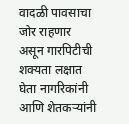वादळी पावसाचा जोर राहणार असून गारपिटीची शक्यता लक्षात घेता नागरिकांनी आणि शेतकऱ्यांनी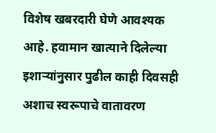विशेष खबरदारी घेणे आवश्यक आहे. हवामान खात्याने दिलेल्या इशाऱ्यांनुसार पुढील काही दिवसही अशाच स्वरूपाचे वातावरण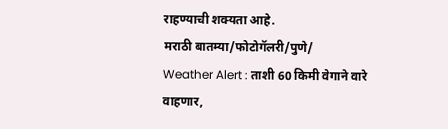राहण्याची शक्यता आहे.
मराठी बातम्या/फोटोगॅलरी/पुणे/
Weather Alert : ताशी 60 किमी वेगाने वारे वाहणार,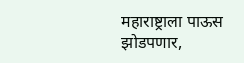महाराष्ट्राला पाऊस झोडपणार,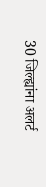30 जिल्ह्यांना अलर्ट